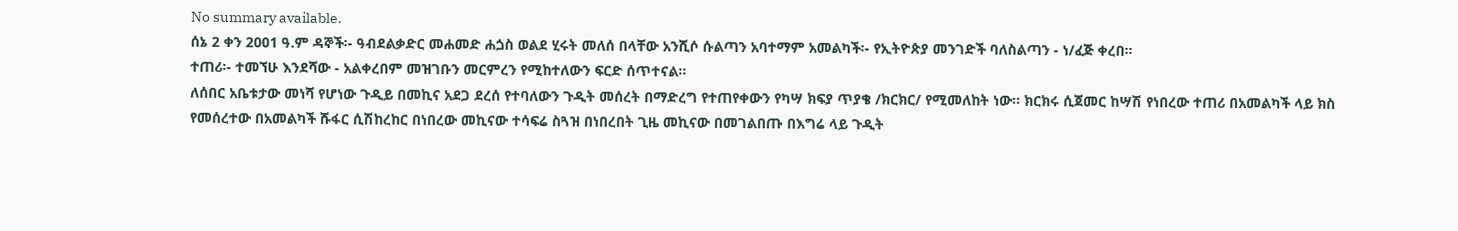No summary available.
ሰኔ 2 ቀን 2001 ዓ.ም ዳኞች፡- ዓብደልቃድር መሐመድ ሐጏስ ወልደ ሂሩት መለሰ በላቸው አንሺሶ ሱልጣን አባተማም አመልካች፡- የኢትዮጵያ መንገድች ባለስልጣን - ነ/ፈጅ ቀረበ።
ተጠሪ፡- ተመኘሁ እንደሻው - አልቀረበም መዝገቡን መርምረን የሚከተለውን ፍርድ ሰጥተናል።
ለሰበር አቤቱታው መነሻ የሆነው ጉዲይ በመኪና አደጋ ደረሰ የተባለውን ጉዲት መሰረት በማድረግ የተጠየቀውን የካሣ ክፍያ ጥያቄ /ክርክር/ የሚመለከት ነው። ክርክሩ ሲጀመር ከሣሽ የነበረው ተጠሪ በአመልካች ላይ ክስ የመሰረተው በአመልካች ሹፋር ሲሽከረከር በነበረው መኪናው ተሳፍሬ ስጓዝ በነበረበት ጊዜ መኪናው በመገልበጡ በእግሬ ላይ ጉዲት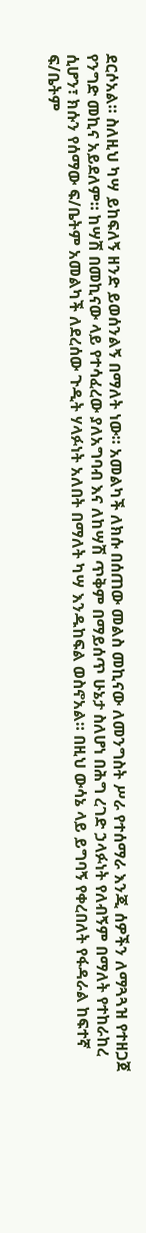ደርሶአል። ስለዚህ ካሣ ይከፍለኝ ዘንድ ይወሰንልኝ በማለት ነው። አመልካች ለክሱ በሰጠው መልስ መኪናው ለመንግስት ሥራ የተሰማራ እንጂ ሰዎችን ለማጓጓዝ የተዘጋጀ የንግድ መኪና አይደለም። ከሣሽ በመኪናው ላይ የተሳፈረው ያለአግባብ እና ለከሣሽ ጥቅም በማይሰጥ ሁኔታ ስለሆነ በሕግ ረገድ ኃላፉነት የለብኝም በማለት የተከራከረ ሲሆን፣ ክሱን የሰማው ፍ/ቤትም አመልካች ለደረሰው ጉዲት ሃላፉነት አለበት በማለት ካሣ እንዱከፍል ወስኖአል። በዚህ ውሳኔ ላይ ይግባኝ የቀረበለት የፋዳራል ከፍተኛ ፍ/ቤትም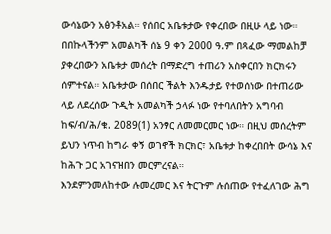ውሳኔውን አፅንቶአል። የሰበር አቤቱታው የቀረበው በዚሁ ላይ ነው።
በበኩላችንም አመልካች ሰኔ 9 ቀን 2000 ዓ.ም በጻፈው ማመልከቻ ያቀረበውን አቤቱታ መሰረት በማድረግ ተጠሪን አስቀርበን ክርክሩን ሰምተናል። አቤቱታው በሰበር ችልት እንዱታይ የተወሰነው በተጠሪው ላይ ለደረሰው ጉዲት አመልካች ኃላፉ ነው የተባለበትን አግባብ ከፍ/ብ/ሕ/ቁ. 2089(1) አንፃር ለመመርመር ነው። በዚህ መሰረትም ይህን ነጥብ ከግራ ቀኝ ወገኖች ክርክር፣ አቤቱታ ከቀረበበት ውሳኔ እና ከሕጉ ጋር አገናዝበን መርምረናል።
እንደምንመለከተው ሉመረመር እና ትርጉም ሉሰጠው የተፈለገው ሕግ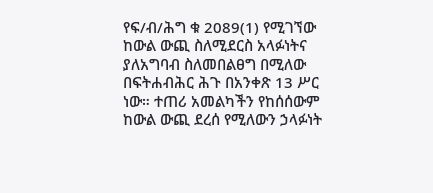የፍ/ብ/ሕግ ቁ 2089(1) የሚገኘው ከውል ውጪ ስለሚደርስ አላፉነትና ያለአግባብ ስለመበልፀግ በሚለው በፍትሐብሕር ሕጉ በአንቀጽ 13 ሥር ነው። ተጠሪ አመልካችን የከሰሰውም ከውል ውጪ ደረሰ የሚለውን ኃላፉነት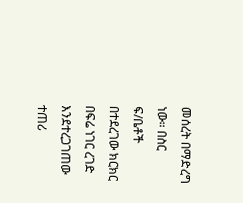መሰረት በማድረግ ነው። በስር ፍ/ቤቶች በተደረገው ክርክር በፍሬ ነገር ረገድ እንደተረጋገጠው ተጠሪ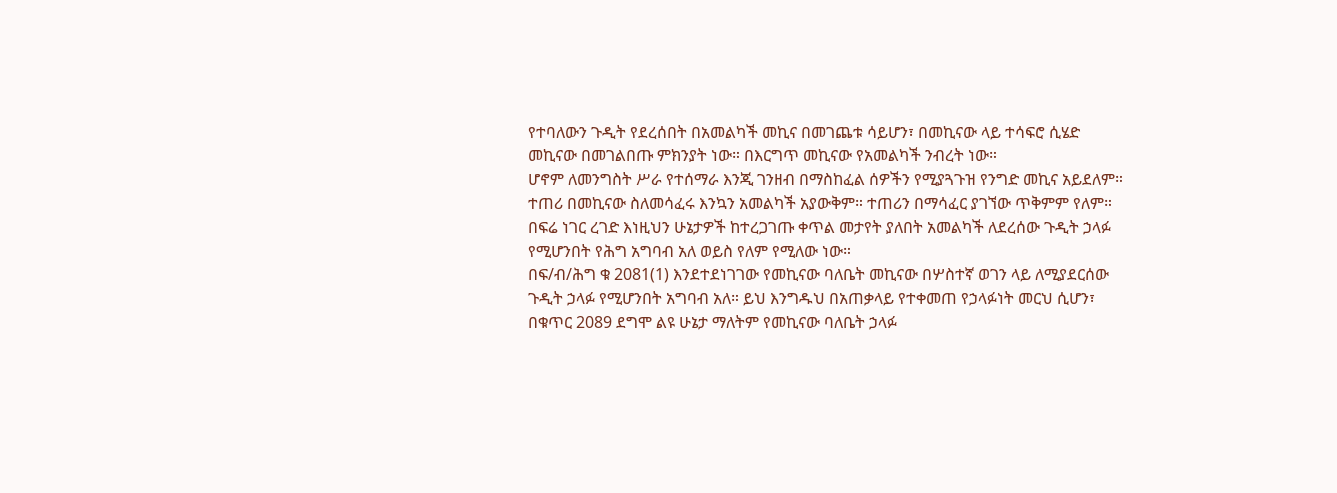የተባለውን ጉዲት የደረሰበት በአመልካች መኪና በመገጨቱ ሳይሆን፣ በመኪናው ላይ ተሳፍሮ ሲሄድ መኪናው በመገልበጡ ምክንያት ነው። በእርግጥ መኪናው የአመልካች ንብረት ነው።
ሆኖም ለመንግስት ሥራ የተሰማራ እንጂ ገንዘብ በማስከፈል ሰዎችን የሚያጓጉዝ የንግድ መኪና አይደለም። ተጠሪ በመኪናው ስለመሳፈሩ እንኳን አመልካች አያውቅም። ተጠሪን በማሳፈር ያገኘው ጥቅምም የለም። በፍሬ ነገር ረገድ እነዚህን ሁኔታዎች ከተረጋገጡ ቀጥል መታየት ያለበት አመልካች ለደረሰው ጉዲት ኃላፉ የሚሆንበት የሕግ አግባብ አለ ወይስ የለም የሚለው ነው።
በፍ/ብ/ሕግ ቁ 2081(1) እንደተደነገገው የመኪናው ባለቤት መኪናው በሦስተኛ ወገን ላይ ለሚያደርሰው ጉዲት ኃላፉ የሚሆንበት አግባብ አለ። ይህ እንግዱህ በአጠቃላይ የተቀመጠ የኃላፉነት መርህ ሲሆን፣ በቁጥር 2089 ደግሞ ልዩ ሁኔታ ማለትም የመኪናው ባለቤት ኃላፉ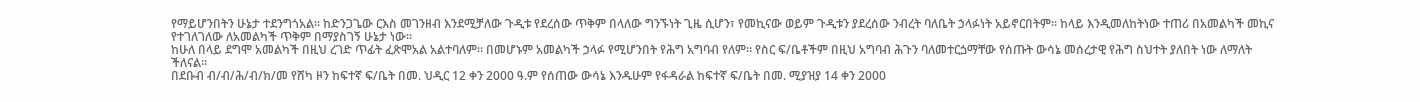የማይሆንበትን ሁኔታ ተደንግጎአል። ከድንጋጌው ርእስ መገንዘብ እንደሚቻለው ጉዲቱ የደረሰው ጥቅም በላለው ግንኙነት ጊዜ ሲሆን፣ የመኪናው ወይም ጉዲቱን ያደረሰው ንብረት ባለቤት ኃላፉነት አይኖርበትም። ከላይ እንዲመለከትነው ተጠሪ በአመልካች መኪና የተገለገለው ለአመልካች ጥቅም በማያስገኝ ሁኔታ ነው።
ከሁለ በላይ ደግሞ አመልካች በዚህ ረገድ ጥፊት ፈጽሞአል አልተባለም። በመሆኑም አመልካች ኃላፉ የሚሆንበት የሕግ አግባብ የለም። የስር ፍ/ቤቶችም በዚህ አግባብ ሕጉን ባለመተርጏማቸው የሰጡት ውሳኔ መሰረታዊ የሕግ ስህተት ያለበት ነው ለማለት ችለናል።
በደቡብ ብ/ብ/ሕ/ብ/ክ/መ የሸካ ዞን ከፍተኛ ፍ/ቤት በመ. ህዲር 12 ቀን 2000 ዓ.ም የሰጠው ውሳኔ እንዱሁም የፋዳራል ከፍተኛ ፍ/ቤት በመ. ሚያዝያ 14 ቀን 2000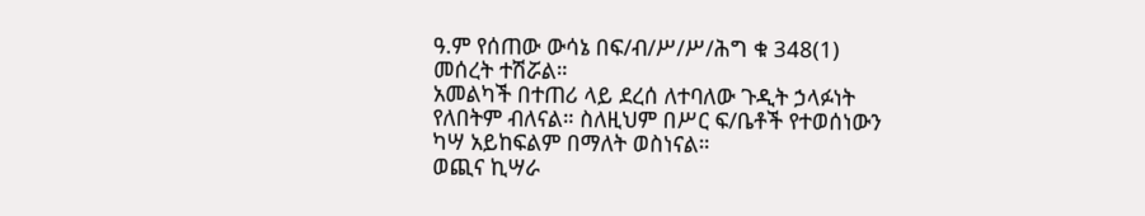ዓ.ም የሰጠው ውሳኔ በፍ/ብ/ሥ/ሥ/ሕግ ቁ 348(1) መሰረት ተሽሯል።
አመልካች በተጠሪ ላይ ደረሰ ለተባለው ጉዲት ኃላፉነት የለበትም ብለናል። ስለዚህም በሥር ፍ/ቤቶች የተወሰነውን ካሣ አይከፍልም በማለት ወስነናል።
ወጪና ኪሣራ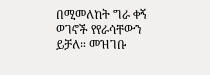በሚመለከት ግራ ቀኝ ወገኖች የየራሳቸውን ይቻለ። መዝገቡ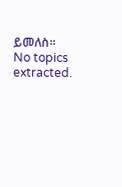ይመለስ።
No topics extracted.